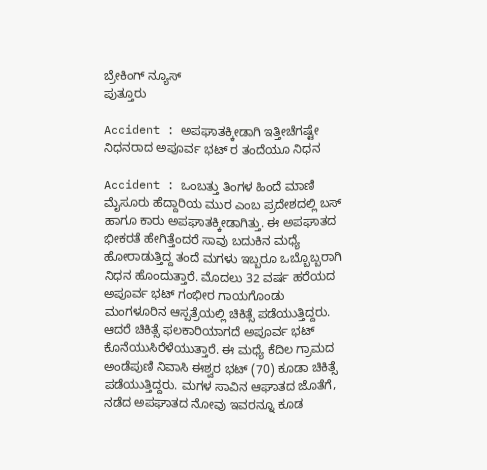ಬ್ರೇಕಿಂಗ್ ನ್ಯೂಸ್
ಪುತ್ತೂರು

Accident : ಅಪಘಾತಕ್ಕೀಡಾಗಿ ಇತ್ತೀಚೆಗಷ್ಟೇ ನಿಧನರಾದ ಅಪೂರ್ವ ಭಟ್ ರ ತಂದೆಯೂ ನಿಧನ

Accident : ಒಂಬತ್ತು ತಿಂಗಳ‌ ಹಿಂದೆ ಮಾಣಿ ಮೈಸೂರು ಹೆದ್ದಾರಿಯ ಮುರ ಎಂಬ ಪ್ರದೇಶದಲ್ಲಿ ಬಸ್ ಹಾಗೂ ಕಾರು ಅಪಘಾತಕ್ಕೀಡಾಗಿತ್ತು. ಈ ಅಪಘಾತದ ಭೀಕರತೆ ಹೇಗಿತ್ತೆಂದರೆ ಸಾವು ಬದುಕಿನ ಮಧ್ಯೆ ಹೋರಾಡುತ್ತಿದ್ದ ತಂದೆ ಮಗಳು ಇಬ್ಬರೂ ಒಬ್ಬೊಬ್ಬರಾಗಿ ನಿಧನ ಹೊಂದುತ್ತಾರೆ. ಮೊದಲು 32 ವರ್ಷ ಹರೆಯದ ಅಪೂರ್ವ ಭಟ್ ಗಂಭೀರ ಗಾಯಗೊಂಡು ಮಂಗಳೂರಿನ ಆಸ್ಪತ್ರೆಯಲ್ಲಿ ಚಿಕಿತ್ಸೆ ಪಡೆಯುತ್ತಿದ್ದರು. ಆದರೆ ಚಿಕಿತ್ಸೆ ಫಲಕಾರಿಯಾಗದೆ ಅಪೂರ್ವ ಭಟ್ ಕೊನೆಯುಸಿರೆಳೆಯುತ್ತಾರೆ. ಈ ಮಧ್ಯೆ ಕೆದಿಲ ಗ್ರಾಮದ ಅಂಡೆಪುಣಿ ನಿವಾಸಿ ಈಶ್ವರ ಭಟ್ (70) ಕೂಡಾ ಚಿಕಿತ್ಸೆ ಪಡೆಯುತ್ತಿದ್ದರು. ಮಗಳ ಸಾವಿನ ಆಘಾತದ‌ ಜೊತೆಗೆ, ನಡೆದ ಅಪಘಾತದ ನೋವು ಇವರನ್ನೂ ಕೂಡ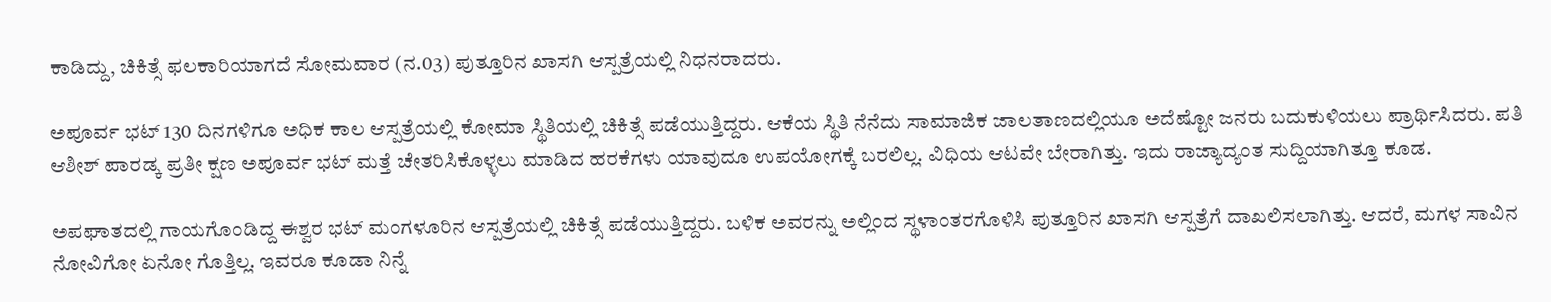ಕಾಡಿದ್ದು, ಚಿಕಿತ್ಸೆ ಫಲಕಾರಿಯಾಗದೆ ಸೋಮವಾರ (ನ.03) ಪುತ್ತೂರಿನ ಖಾಸಗಿ ಆಸ್ಪತ್ರೆಯಲ್ಲಿ ನಿಧನರಾದರು.

ಅಪೂರ್ವ ಭಟ್ 130 ದಿನಗಳಿಗೂ ಅಧಿಕ ಕಾಲ ಆಸ್ಪತ್ರೆಯಲ್ಲಿ ಕೋಮಾ ಸ್ಥಿತಿಯಲ್ಲಿ ಚಿಕಿತ್ಸೆ ಪಡೆಯುತ್ತಿದ್ದರು. ಆಕೆಯ‌ ಸ್ಥಿತಿ‌ ನೆನೆದು ಸಾಮಾಜಿಕ ಜಾಲತಾಣದಲ್ಲಿಯೂ ಅದೆಷ್ಟೋ ಜನರು ಬದುಕುಳಿಯಲು ಪ್ರಾರ್ಥಿಸಿದರು. ಪತಿ ಆಶೀಶ್ ಪಾರಡ್ಕ ಪ್ರತೀ ಕ್ಷಣ ಅಪೂರ್ವ ಭಟ್ ಮತ್ತೆ ಚೇತರಿಸಿಕೊಳ್ಳಲು ಮಾಡಿದ ಹರಕೆಗಳು ಯಾವುದೂ ಉಪಯೋಗಕ್ಕೆ ಬರಲಿಲ್ಲ. ವಿಧಿಯ ಆಟವೇ ಬೇರಾಗಿತ್ತು. ಇದು ರಾಜ್ಯಾದ್ಯಂತ ಸುದ್ದಿಯಾಗಿತ್ತೂ ಕೂಡ.

ಅಪಘಾತದಲ್ಲಿ ಗಾಯಗೊಂಡಿದ್ದ ಈಶ್ವರ ಭಟ್ ಮಂಗಳೂರಿನ ಆಸ್ಪತ್ರೆಯಲ್ಲಿ ಚಿಕಿತ್ಸೆ ಪಡೆಯುತ್ತಿದ್ದರು. ಬಳಿಕ ಅವರನ್ನು ಅಲ್ಲಿಂದ ಸ್ಥಳಾಂತರಗೊಳಿಸಿ ಪುತ್ತೂರಿನ ಖಾಸಗಿ ಆಸ್ಪತ್ರೆಗೆ ದಾಖಲಿಸಲಾಗಿತ್ತು. ಆದರೆ, ಮಗಳ ಸಾವಿನ ನೋವಿಗೋ ಏನೋ ಗೊತ್ತಿಲ್ಲ. ಇವರೂ ಕೂಡಾ ನಿನ್ನೆ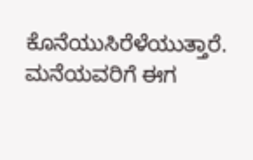ಕೊನೆಯುಸಿರೆಳೆಯುತ್ತಾರೆ. ಮನೆಯವರಿಗೆ ಈಗ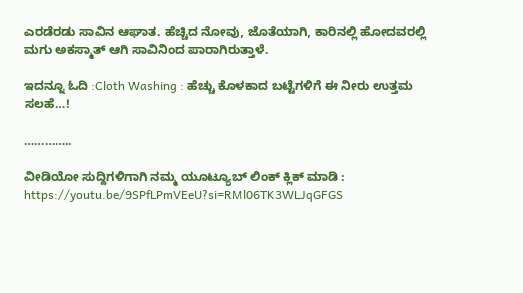ಎರಡೆರಡು ಸಾವಿನ ಆಘಾತ. ಹೆಚ್ಚಿದ ನೋವು, ಜೊತೆಯಾಗಿ, ಕಾರಿನಲ್ಲಿ ಹೋದವರಲ್ಲಿ ಮಗು ಅಕಸ್ಮಾತ್ ಆಗಿ ಸಾವಿನಿಂದ ಪಾರಾಗಿರುತ್ತಾಳೆ.

ಇದನ್ನೂ ಓದಿ :Cloth Washing : ಹೆಚ್ಚು ಕೊಳಕಾದ ಬಟ್ಟೆಗಳಿಗೆ ಈ ನೀರು ಉತ್ತಮ‌ ಸಲಹೆ…!

…………..

ವೀಡಿಯೋ ಸುದ್ದಿಗಳಿಗಾಗಿ ನಮ್ಮ ಯೂಟ್ಯೂಬ್ ಲಿಂಕ್ ಕ್ಲಿಕ್ ಮಾಡಿ : https://youtu.be/9SPfLPmVEeU?si=RMl06TK3WLJqGFGS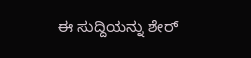ಈ ಸುದ್ದಿಯನ್ನು ಶೇರ್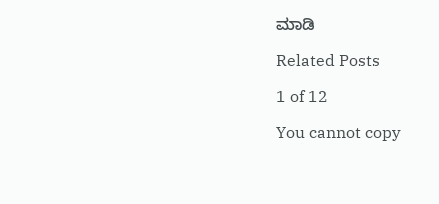ಮಾಡಿ

Related Posts

1 of 12

You cannot copy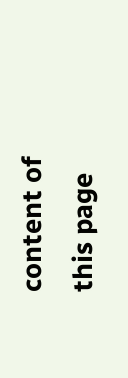content of this page